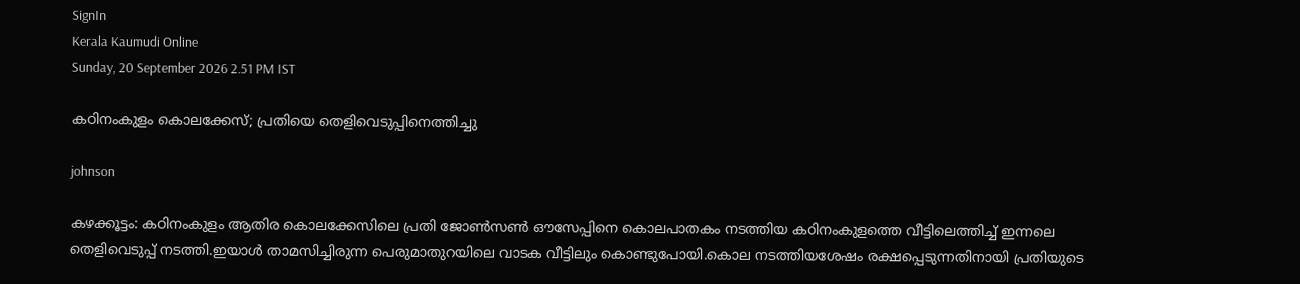SignIn
Kerala Kaumudi Online
Sunday, 20 September 2026 2.51 PM IST

കഠിനംകുളം കൊലക്കേസ്; പ്രതിയെ തെളിവെടുപ്പിനെത്തിച്ചു

johnson

കഴക്കൂട്ടം: കഠിനംകുളം ആതിര കൊലക്കേസിലെ പ്രതി ജോൺസൺ ഔസേപ്പിനെ കൊലപാതകം നടത്തിയ കഠിനംകുളത്തെ വീട്ടിലെത്തിച്ച് ഇന്നലെ തെളിവെടുപ്പ് നടത്തി.ഇയാൾ താമസിച്ചിരുന്ന പെരുമാതുറയിലെ വാടക വീട്ടിലും കൊണ്ടുപോയി.കൊല നടത്തിയശേഷം രക്ഷപ്പെടുന്നതിനായി പ്രതിയുടെ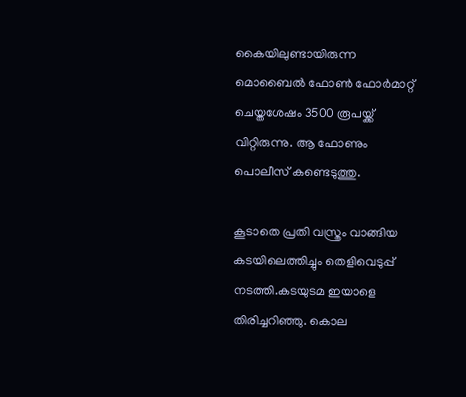കൈയിലുണ്ടായിരുന്ന മൊബൈൽ ഫോൺ ഫോർമാറ്റ് ചെയ്തശേഷം 3500 രൂപയ്ക്ക് വിറ്റിരുന്നു. ആ ഫോണും പൊലീസ് കണ്ടെടുത്തു.

കൂടാതെ പ്രതി വസ്ത്രം വാങ്ങിയ കടയിലെത്തിച്ചും തെളിവെടുപ്പ് നടത്തി.കടയുടമ ഇയാളെ തിരിച്ചറിഞ്ഞു. കൊല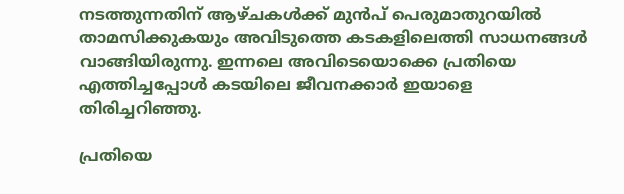നടത്തുന്നതിന് ആഴ്ചകൾക്ക് മുൻപ് പെരുമാതുറയിൽ താമസിക്കുകയും അവിടുത്തെ കടകളിലെത്തി സാധനങ്ങൾ വാങ്ങിയിരുന്നു. ഇന്നലെ അവിടെയൊക്കെ പ്രതിയെ എത്തിച്ചപ്പോൾ കടയിലെ ജീവനക്കാർ ഇയാളെ തിരിച്ചറിഞ്ഞു.

പ്രതിയെ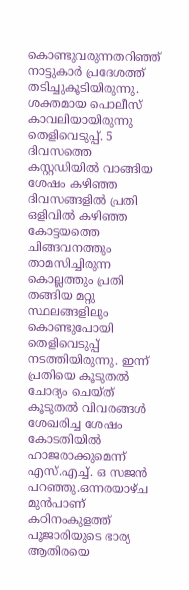കൊണ്ടുവരുന്നതറിഞ്ഞ് നാട്ടുകാർ പ്രദേശത്ത് തടിച്ചുകൂടിയിരുന്നു. ശക്തമായ പൊലീസ് കാവലിയായിരുന്നു തെളിവെടുപ്പ്. 5 ദിവസത്തെ കസ്റ്റഡിയിൽ വാങ്ങിയ ശേഷം കഴിഞ്ഞ ദിവസങ്ങളിൽ പ്രതി ഒളിവിൽ കഴിഞ്ഞ കോട്ടയത്തെ ചിങ്ങവനത്തും താമസിച്ചിരുന്ന കൊല്ലത്തും പ്രതി തങ്ങിയ മറ്റു സ്ഥലങ്ങളിലും കൊണ്ടുപോയി തെളിവെടുപ്പ് നടത്തിയിരുന്നു. ഇന്ന് പ്രതിയെ കൂടുതൽ ചോദ്യം ചെയ്ത് കൂടുതൽ വിവരങ്ങൾ ശേഖരിച്ച ശേഷം കോടതിയിൽ ഹാജരാക്കുമെന്ന് എസ്.എച്ച്. ഒ സജൻ പറഞ്ഞു.ഒന്നരയാഴ്ച മുൻപാണ് കഠിനംകുളത്ത് പൂജാരിയുടെ ഭാര്യ ആതിരയെ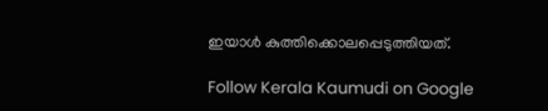ഇയാൾ കുത്തിക്കൊലപ്പെടുത്തിയത്.

Follow Kerala Kaumudi on Google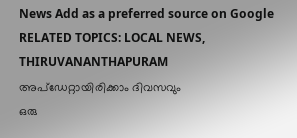News Add as a preferred source on Google
RELATED TOPICS: LOCAL NEWS, THIRUVANANTHAPURAM
അപ്ഡേറ്റായിരിക്കാം ദിവസവും
ഒരു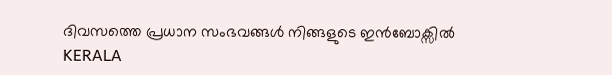ദിവസത്തെ പ്രധാന സംഭവങ്ങൾ നിങ്ങളുടെ ഇൻബോക്സിൽ
KERALA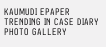KAUMUDI EPAPER
TRENDING IN CASE DIARY
PHOTO GALLERY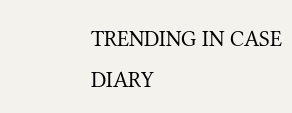TRENDING IN CASE DIARY